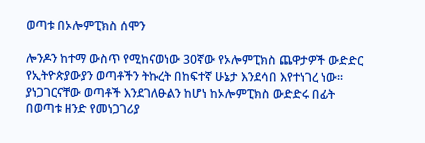ወጣቱ በኦሎምፒክስ ሰሞን

ሎንዶን ከተማ ውስጥ የሚከናወነው 30ኛው የኦሎምፒክስ ጨዋታዎች ውድድር የኢትዮጵያውያን ወጣቶችን ትኩረት በከፍተኛ ሁኔታ እንደሳበ እየተነገረ ነው። ያነጋገርናቸው ወጣቶች እንደገለፁልን ከሆነ ከኦሎምፒክስ ውድድሩ በፊት በወጣቱ ዘንድ የመነጋገሪያ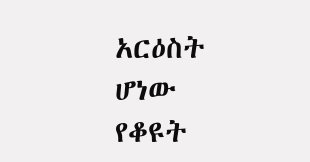አርዕስት ሆነው የቆዩት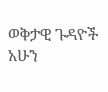ወቅታዊ ጉዳዮች አሁን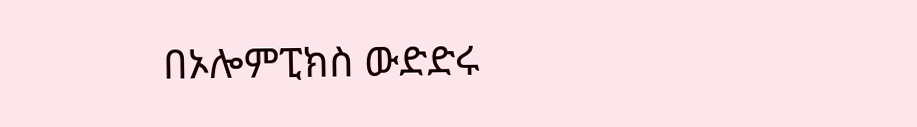በኦሎምፒክስ ውድድሩ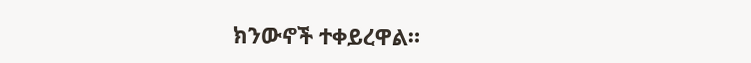ክንውኖች ተቀይረዋል።